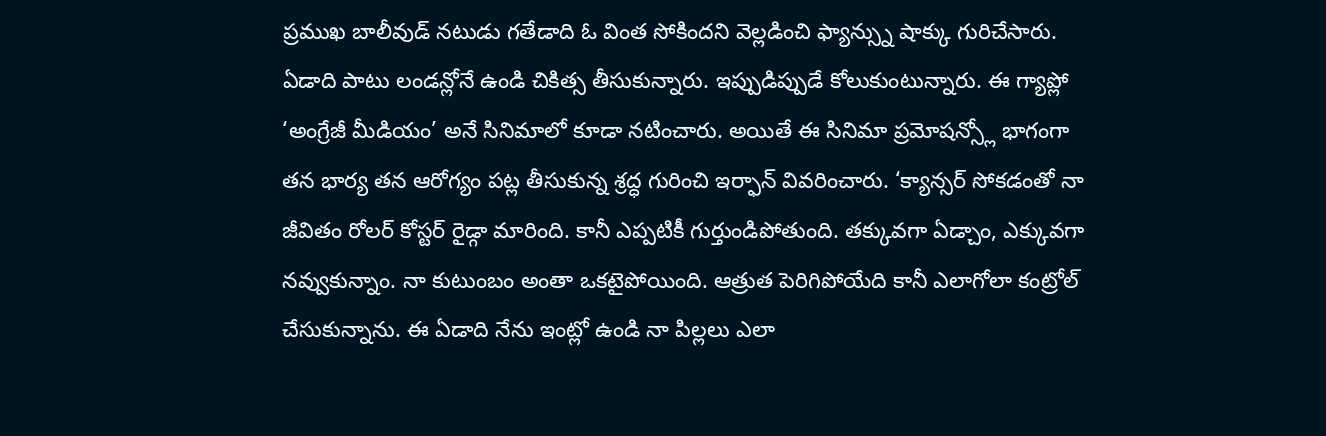ప్రముఖ బాలీవుడ్ నటుడు గతేడాది ఓ వింత సోకిందని వెల్లడించి ఫ్యాన్స్ను షాక్కు గురిచేసారు. ఏడాది పాటు లండన్లోనే ఉండి చికిత్స తీసుకున్నారు. ఇప్పుడిప్పుడే కోలుకుంటున్నారు. ఈ గ్యాప్లో ‘అంగ్రేజీ మీడియం’ అనే సినిమాలో కూడా నటించారు. అయితే ఈ సినిమా ప్రమోషన్స్లో భాగంగా తన భార్య తన ఆరోగ్యం పట్ల తీసుకున్న శ్రద్ధ గురించి ఇర్ఫాన్ వివరించారు. ‘క్యాన్సర్ సోకడంతో నా జీవితం రోలర్ కోస్టర్ రైడ్గా మారింది. కానీ ఎప్పటికీ గుర్తుండిపోతుంది. తక్కువగా ఏడ్చాం, ఎక్కువగా నవ్వుకున్నాం. నా కుటుంబం అంతా ఒకటైపోయింది. ఆత్రుత పెరిగిపోయేది కానీ ఎలాగోలా కంట్రోల్ చేసుకున్నాను. ఈ ఏడాది నేను ఇంట్లో ఉండి నా పిల్లలు ఎలా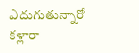ఎదుగుతున్నారో కళ్లారా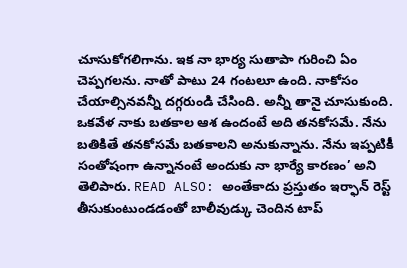చూసుకోగలిగాను. ఇక నా భార్య సుతాపా గురించి ఏం చెప్పగలను. నాతో పాటు 24 గంటలూ ఉంది. నాకోసం చేయాల్సినవన్నీ దగ్గరుండి చేసింది. అన్నీ తానై చూసుకుంది. ఒకవేళ నాకు బతకాల ఆశ ఉందంటే అది తనకోసమే. నేను బతికితే తనకోసమే బతకాలని అనుకున్నాను. నేను ఇప్పటికీ సంతోషంగా ఉన్నానంటే అందుకు నా భార్యే కారణం’ అని తెలిపారు. READ ALSO: అంతేకాదు ప్రస్తుతం ఇర్ఫాన్ రెస్ట్ తీసుకుంటుండడంతో బాలీవుడ్కు చెందిన టాప్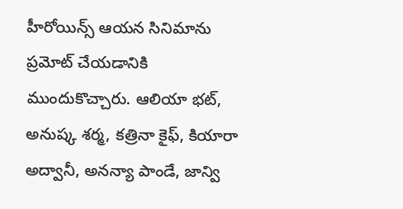హీరోయిన్స్ ఆయన సినిమాను ప్రమోట్ చేయడానికి ముందుకొచ్చారు. ఆలియా భట్, అనుష్క శర్మ, కత్రినా కైఫ్, కియారా అద్వానీ, అనన్యా పాండే, జాన్వి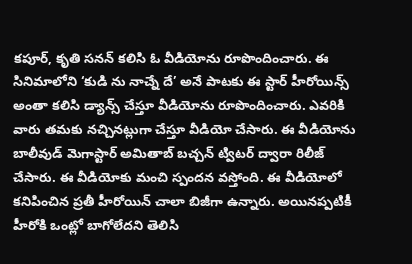కపూర్, కృతి సనన్ కలిసి ఓ వీడియోను రూపొందించారు. ఈ సినిమాలోని ‘కుడి ను నాచ్నే దే’ అనే పాటకు ఈ స్టార్ హీరోయిన్స్ అంతా కలిసి డ్యాన్స్ చేస్తూ వీడియోను రూపొందించారు. ఎవరికి వారు తమకు నచ్చినట్లుగా చేస్తూ వీడియో చేసారు. ఈ వీడియోను బాలీవుడ్ మెగాస్టార్ అమితాబ్ బచ్చన్ ట్విటర్ ద్వారా రిలీజ్ చేసారు. ఈ వీడియోకు మంచి స్పందన వస్తోంది. ఈ వీడియోలో కనిపించిన ప్రతీ హీరోయిన్ చాలా బిజీగా ఉన్నారు. అయినప్పటికీ హీరోకి ఒంట్లో బాగోలేదని తెలిసి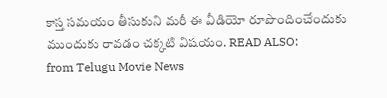కాస్త సమయం తీసుకుని మరీ ఈ వీడియో రూపొందించేందుకు ముందుకు రావడం చక్కటి విషయం. READ ALSO:
from Telugu Movie News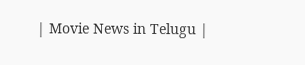| Movie News in Telugu |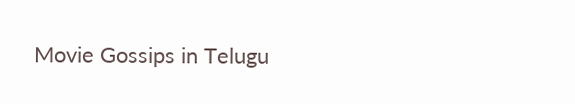Movie Gossips in Telugu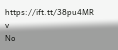https://ift.tt/38pu4MR
v
No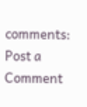comments:
Post a Comment